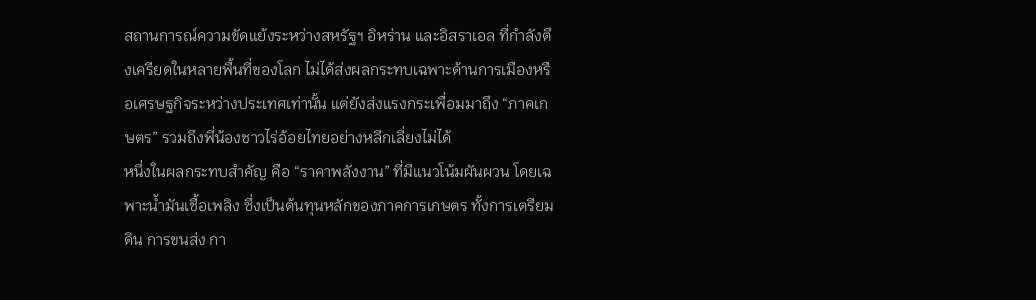สถานการณ์ความขัดแย้งระหว่างสหรัฐฯ อิหร่าน และอิสราเอล ที่กำลังตึงเครียดในหลายพื้นที่ของโลก ไม่ได้ส่งผลกระทบเฉพาะด้านการเมืองหรือเศรษฐกิจระหว่างประเทศเท่านั้น แต่ยังส่งแรงกระเพื่อมมาถึง “ภาคเกษตร” รวมถึงพี่น้องชาวไร่อ้อยไทยอย่างหลีกเลี่ยงไม่ได้
หนึ่งในผลกระทบสำคัญ คือ “ราคาพลังงาน” ที่มีแนวโน้มผันผวน โดยเฉพาะน้ำมันเชื้อเพลิง ซึ่งเป็นต้นทุนหลักของภาคการเกษตร ทั้งการเตรียมดิน การขนส่ง กา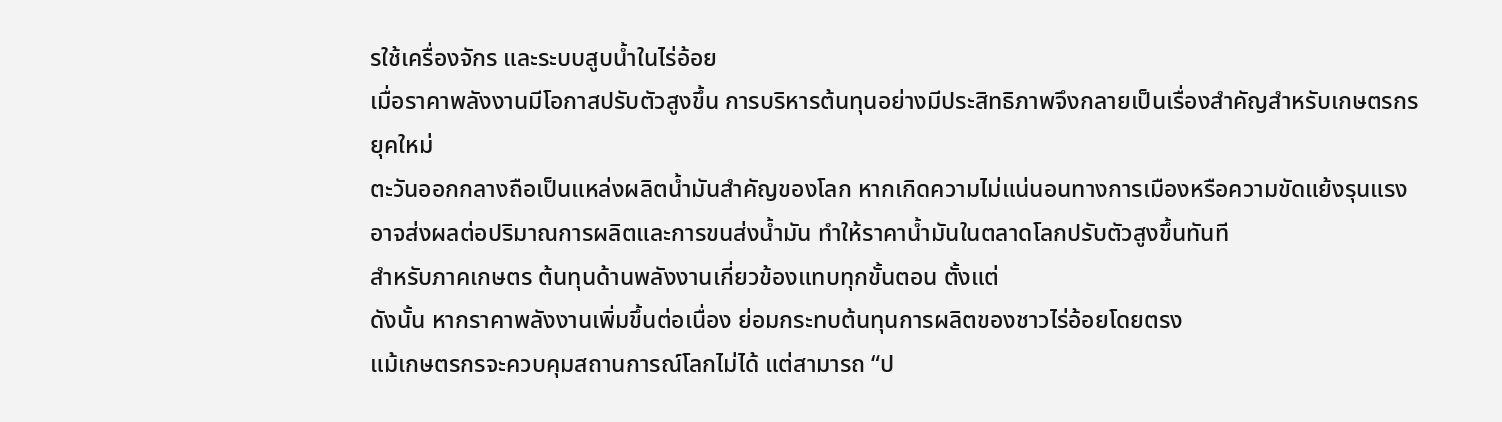รใช้เครื่องจักร และระบบสูบน้ำในไร่อ้อย
เมื่อราคาพลังงานมีโอกาสปรับตัวสูงขึ้น การบริหารต้นทุนอย่างมีประสิทธิภาพจึงกลายเป็นเรื่องสำคัญสำหรับเกษตรกรยุคใหม่
ตะวันออกกลางถือเป็นแหล่งผลิตน้ำมันสำคัญของโลก หากเกิดความไม่แน่นอนทางการเมืองหรือความขัดแย้งรุนแรง อาจส่งผลต่อปริมาณการผลิตและการขนส่งน้ำมัน ทำให้ราคาน้ำมันในตลาดโลกปรับตัวสูงขึ้นทันที
สำหรับภาคเกษตร ต้นทุนด้านพลังงานเกี่ยวข้องแทบทุกขั้นตอน ตั้งแต่
ดังนั้น หากราคาพลังงานเพิ่มขึ้นต่อเนื่อง ย่อมกระทบต้นทุนการผลิตของชาวไร่อ้อยโดยตรง
แม้เกษตรกรจะควบคุมสถานการณ์โลกไม่ได้ แต่สามารถ “ป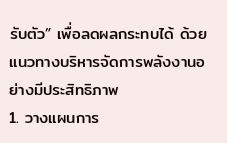รับตัว” เพื่อลดผลกระทบได้ ด้วยแนวทางบริหารจัดการพลังงานอย่างมีประสิทธิภาพ
1. วางแผนการ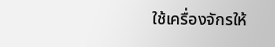ใช้เครื่องจักรให้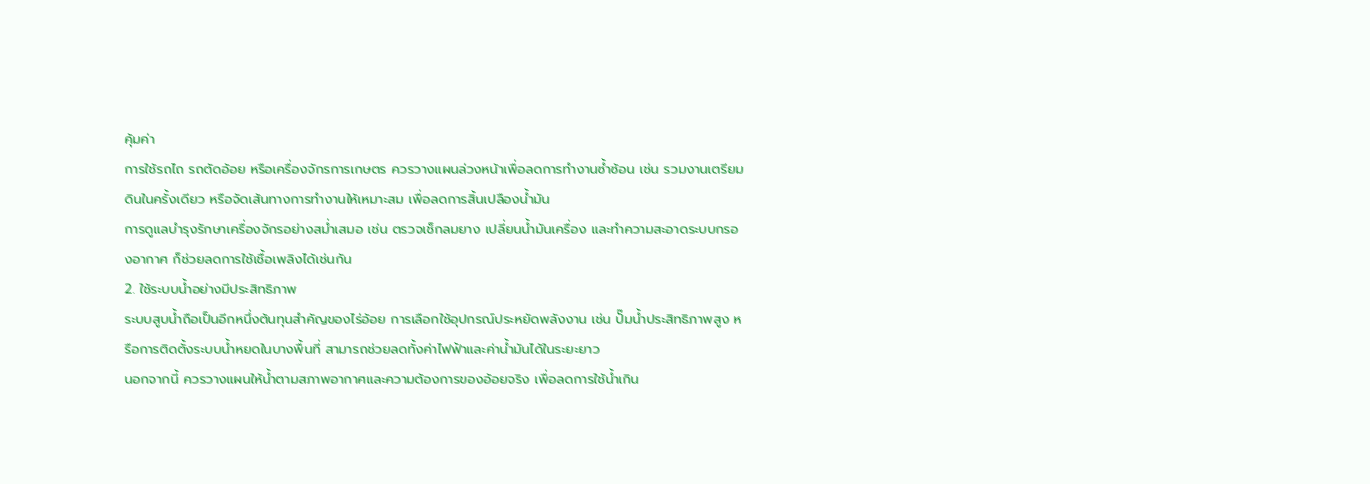คุ้มค่า
การใช้รถไถ รถตัดอ้อย หรือเครื่องจักรการเกษตร ควรวางแผนล่วงหน้าเพื่อลดการทำงานซ้ำซ้อน เช่น รวมงานเตรียมดินในครั้งเดียว หรือจัดเส้นทางการทำงานให้เหมาะสม เพื่อลดการสิ้นเปลืองน้ำมัน
การดูแลบำรุงรักษาเครื่องจักรอย่างสม่ำเสมอ เช่น ตรวจเช็กลมยาง เปลี่ยนน้ำมันเครื่อง และทำความสะอาดระบบกรองอากาศ ก็ช่วยลดการใช้เชื้อเพลิงได้เช่นกัน
2. ใช้ระบบน้ำอย่างมีประสิทธิภาพ
ระบบสูบน้ำถือเป็นอีกหนึ่งต้นทุนสำคัญของไร่อ้อย การเลือกใช้อุปกรณ์ประหยัดพลังงาน เช่น ปั๊มน้ำประสิทธิภาพสูง หรือการติดตั้งระบบน้ำหยดในบางพื้นที่ สามารถช่วยลดทั้งค่าไฟฟ้าและค่าน้ำมันได้ในระยะยาว
นอกจากนี้ ควรวางแผนให้น้ำตามสภาพอากาศและความต้องการของอ้อยจริง เพื่อลดการใช้น้ำเกิน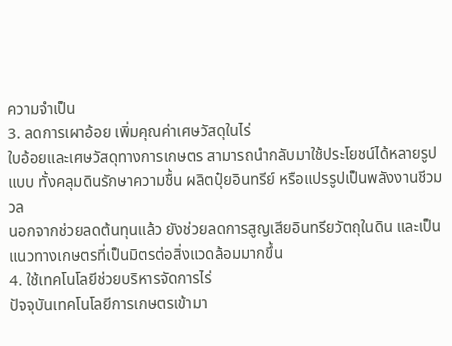ความจำเป็น
3. ลดการเผาอ้อย เพิ่มคุณค่าเศษวัสดุในไร่
ใบอ้อยและเศษวัสดุทางการเกษตร สามารถนำกลับมาใช้ประโยชน์ได้หลายรูปแบบ ทั้งคลุมดินรักษาความชื้น ผลิตปุ๋ยอินทรีย์ หรือแปรรูปเป็นพลังงานชีวมวล
นอกจากช่วยลดต้นทุนแล้ว ยังช่วยลดการสูญเสียอินทรียวัตถุในดิน และเป็นแนวทางเกษตรที่เป็นมิตรต่อสิ่งแวดล้อมมากขึ้น
4. ใช้เทคโนโลยีช่วยบริหารจัดการไร่
ปัจจุบันเทคโนโลยีการเกษตรเข้ามา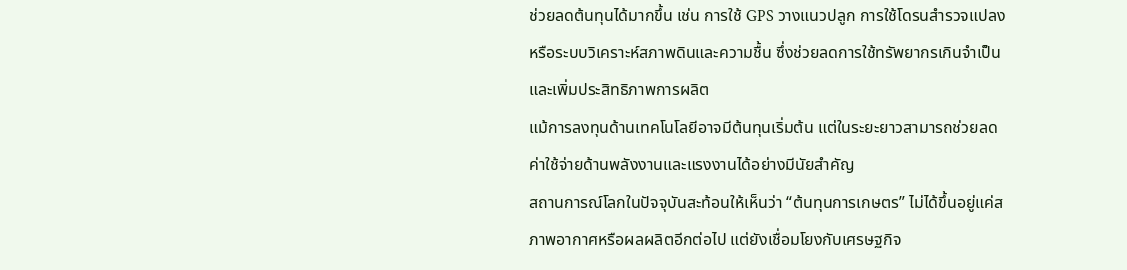ช่วยลดต้นทุนได้มากขึ้น เช่น การใช้ GPS วางแนวปลูก การใช้โดรนสำรวจแปลง หรือระบบวิเคราะห์สภาพดินและความชื้น ซึ่งช่วยลดการใช้ทรัพยากรเกินจำเป็น และเพิ่มประสิทธิภาพการผลิต
แม้การลงทุนด้านเทคโนโลยีอาจมีต้นทุนเริ่มต้น แต่ในระยะยาวสามารถช่วยลดค่าใช้จ่ายด้านพลังงานและแรงงานได้อย่างมีนัยสำคัญ
สถานการณ์โลกในปัจจุบันสะท้อนให้เห็นว่า “ต้นทุนการเกษตร” ไม่ได้ขึ้นอยู่แค่สภาพอากาศหรือผลผลิตอีกต่อไป แต่ยังเชื่อมโยงกับเศรษฐกิจ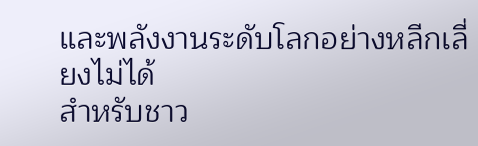และพลังงานระดับโลกอย่างหลีกเลี่ยงไม่ได้
สำหรับชาว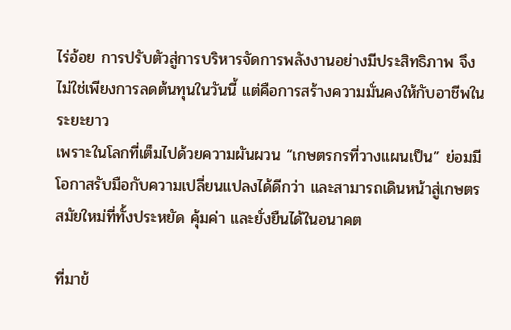ไร่อ้อย การปรับตัวสู่การบริหารจัดการพลังงานอย่างมีประสิทธิภาพ จึงไม่ใช่เพียงการลดต้นทุนในวันนี้ แต่คือการสร้างความมั่นคงให้กับอาชีพในระยะยาว
เพราะในโลกที่เต็มไปด้วยความผันผวน “เกษตรกรที่วางแผนเป็น” ย่อมมีโอกาสรับมือกับความเปลี่ยนแปลงได้ดีกว่า และสามารถเดินหน้าสู่เกษตรสมัยใหม่ที่ทั้งประหยัด คุ้มค่า และยั่งยืนได้ในอนาคต

ที่มาข้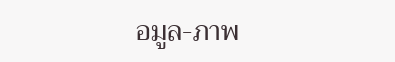อมูล-ภาพ